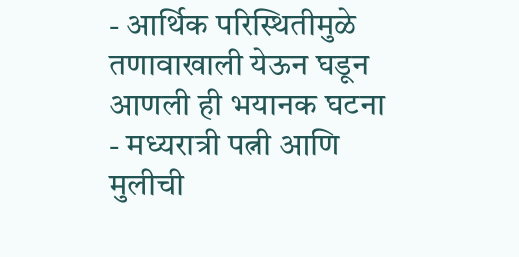- आर्थिक परिस्थितीमुळे तणावाखाली येऊन घडून आणली ही भयानक घटना
- मध्यरात्री पत्नी आणि मुलीची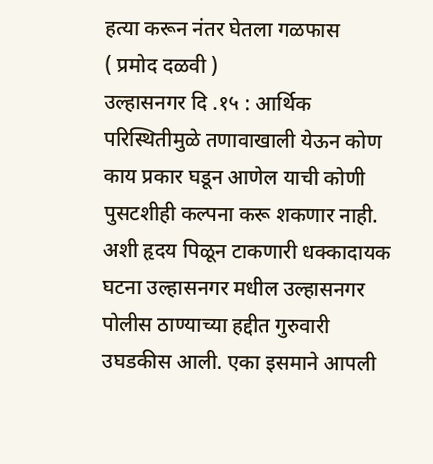हत्या करून नंतर घेतला गळफास
( प्रमोद दळवी )
उल्हासनगर दि .१५ : आर्थिक परिस्थितीमुळे तणावाखाली येऊन कोण काय प्रकार घडून आणेल याची कोणी पुसटशीही कल्पना करू शकणार नाही. अशी हृदय पिळून टाकणारी धक्कादायक घटना उल्हासनगर मधील उल्हासनगर पोलीस ठाण्याच्या हद्दीत गुरुवारी उघडकीस आली. एका इसमाने आपली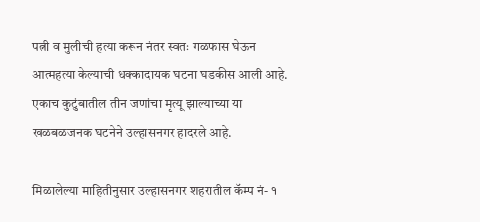पत्नी व मुलीची हत्या करून नंतर स्वतः गळफास घेऊन आत्महत्या केल्याची धक्कादायक घटना घडकीस आली आहे. एकाच कुटुंबातील तीन जणांचा मृत्यू झाल्याच्या या खळबळजनक घटनेने उल्हासनगर हादरले आहे.

मिळालेल्या माहितीनुसार उल्हासनगर शहरातील कॅम्प नं- १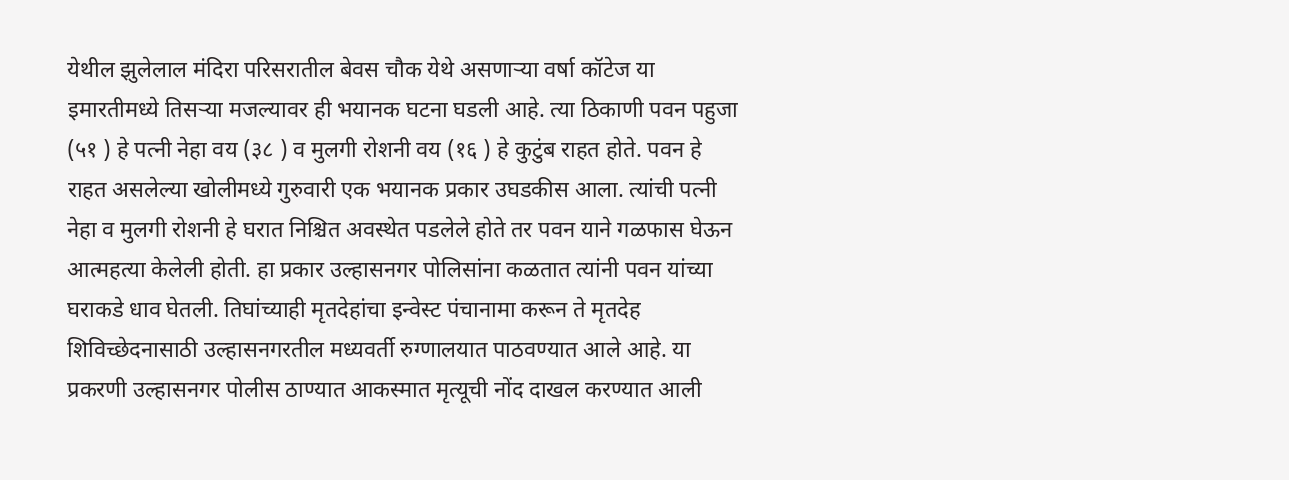येथील झुलेलाल मंदिरा परिसरातील बेवस चौक येथे असणाऱ्या वर्षा कॉटेज या इमारतीमध्ये तिसऱ्या मजल्यावर ही भयानक घटना घडली आहे. त्या ठिकाणी पवन पहुजा (५१ ) हे पत्नी नेहा वय (३८ ) व मुलगी रोशनी वय (१६ ) हे कुटुंब राहत होते. पवन हे राहत असलेल्या खोलीमध्ये गुरुवारी एक भयानक प्रकार उघडकीस आला. त्यांची पत्नी नेहा व मुलगी रोशनी हे घरात निश्चित अवस्थेत पडलेले होते तर पवन याने गळफास घेऊन आत्महत्या केलेली होती. हा प्रकार उल्हासनगर पोलिसांना कळतात त्यांनी पवन यांच्या घराकडे धाव घेतली. तिघांच्याही मृतदेहांचा इन्वेस्ट पंचानामा करून ते मृतदेह शिविच्छेदनासाठी उल्हासनगरतील मध्यवर्ती रुग्णालयात पाठवण्यात आले आहे. या प्रकरणी उल्हासनगर पोलीस ठाण्यात आकस्मात मृत्यूची नोंद दाखल करण्यात आली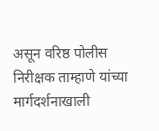असून वरिष्ठ पोलीस निरीक्षक ताम्हाणे यांच्या मार्गदर्शनाखाली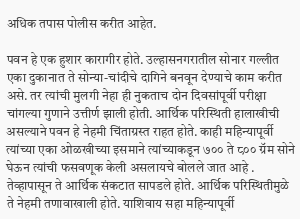अधिक तपास पोलीस करीत आहेत.

पवन हे एक हुशार कारागीर होते. उल्हासनगरातील सोनार गल्लीत एका दुकानात ते सोन्या-चांदीचे दागिने बनवून देण्याचे काम करीत असे. तर त्यांची मुलगी नेहा ही नुकताच दोन दिवसांपूर्वी परीक्षा चांगल्या गुणाने उत्तीर्ण झाली होती. आर्थिक परिस्थिती हालाखीची असल्याने पवन हे नेहमी चिंताग्रस्त राहत होते. काही महिन्यापूर्वी त्यांच्या एका ओळखीच्या इसमाने त्यांच्याकडून ७०० ते ८०० ग्रॅम सोने घेऊन त्यांची फसवणूक केली असलायचे बोलले जात आहे . तेव्हापासून ते आर्थिक संकटात सापडले होते. आर्थिक परिस्थितीमुळे ते नेहमी तणावाखाली होते. याशिवाय सहा महिन्यापूर्वी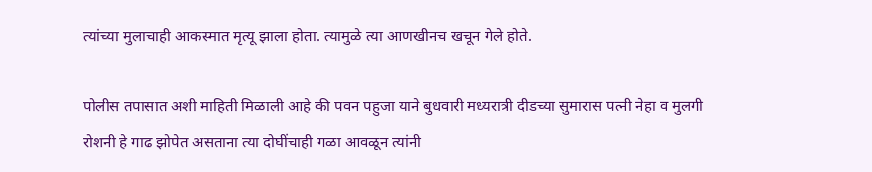त्यांच्या मुलाचाही आकस्मात मृत्यू झाला होता. त्यामुळे त्या आणखीनच खचून गेले होते.

पोलीस तपासात अशी माहिती मिळाली आहे की पवन पहुजा याने बुधवारी मध्यरात्री दीडच्या सुमारास पत्नी नेहा व मुलगी रोशनी हे गाढ झोपेत असताना त्या दोघींचाही गळा आवळून त्यांनी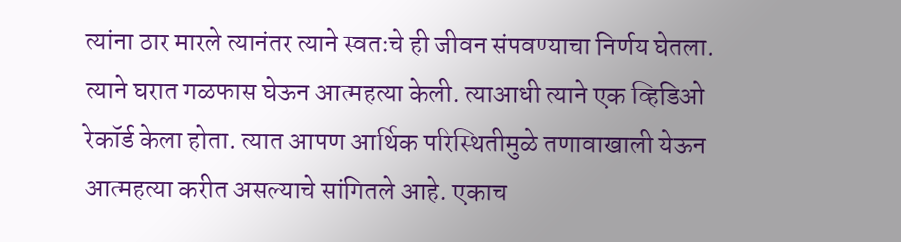त्यांना ठार मारले त्यानंतर त्याने स्वतःचे ही जीवन संपवण्याचा निर्णय घेतला. त्याने घरात गळफास घेऊन आत्महत्या केली. त्याआधी त्याने एक व्हिडिओ रेकॉर्ड केला होता. त्यात आपण आर्थिक परिस्थितीमुळे तणावाखाली येऊन आत्महत्या करीत असल्याचे सांगितले आहे. एकाच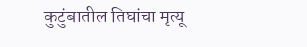कुटुंबातील तिघांचा मृत्यू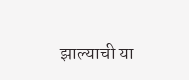झाल्याची या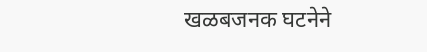खळबजनक घटनेने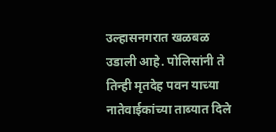उल्हासनगरात खळबळ उडाली आहे. पोलिसांनी ते तिन्ही मृतदेह पवन याच्या नातेवाईकांच्या ताब्यात दिले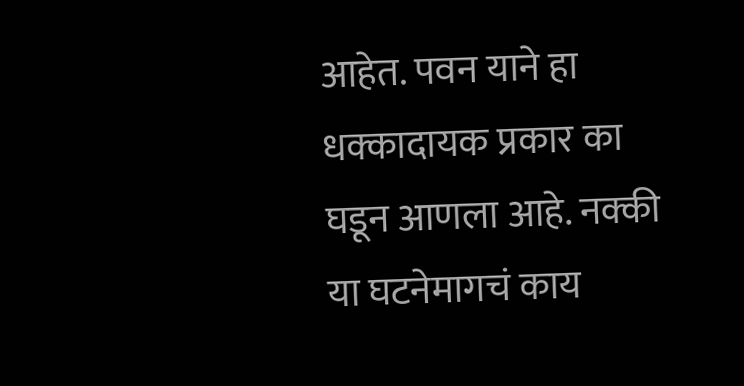आहेत. पवन याने हा धक्कादायक प्रकार का घडून आणला आहे. नक्की या घटनेमागचं काय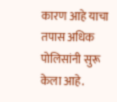कारण आहे याचा तपास अधिक पोलिसांनी सुरू केला आहे.